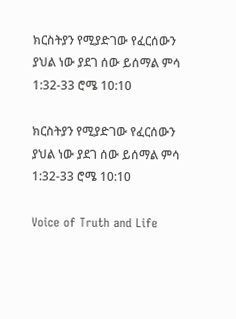ክርስትያን የሚያድገው የፈርሰውን ያህል ነው ያደገ ሰው ይሰማል ምሳ 1:32-33 ሮሜ 10:10

ክርስትያን የሚያድገው የፈርሰውን ያህል ነው ያደገ ሰው ይሰማል ምሳ 1:32-33 ሮሜ 10:10

Voice of Truth and Life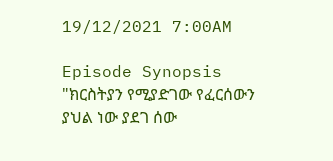19/12/2021 7:00AM

Episode Synopsis "ክርስትያን የሚያድገው የፈርሰውን ያህል ነው ያደገ ሰው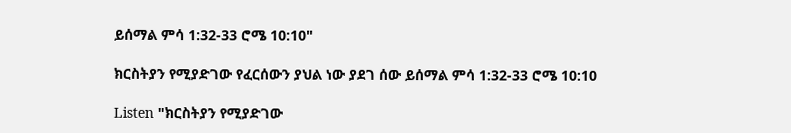ይሰማል ምሳ 1:32-33 ሮሜ 10:10"

ክርስትያን የሚያድገው የፈርሰውን ያህል ነው ያደገ ሰው ይሰማል ምሳ 1:32-33 ሮሜ 10:10

Listen "ክርስትያን የሚያድገው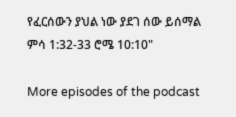የፈርሰውን ያህል ነው ያደገ ሰው ይሰማል ምሳ 1:32-33 ሮሜ 10:10"

More episodes of the podcast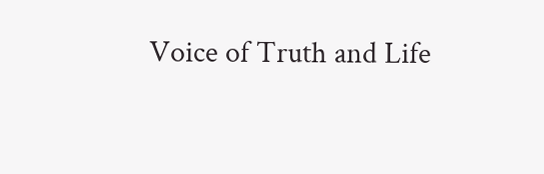Voice of Truth and Life